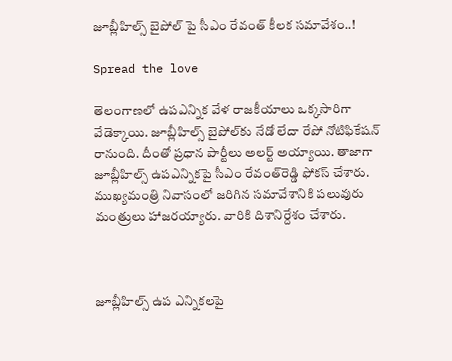జూబ్లీహిల్స్ బైపోల్‌ పై సీఎం రేవంత్ కీలక సమావేశం..!

Spread the love

తెలంగాణలో ఉపఎన్నిక వేళ రాజకీయాలు ఒక్కసారిగా వేడెక్కాయి. జూబ్లీహిల్స్ బైపోల్‌కు నేడో లేదా రేపో నోటిఫికేషన్ రానుంది. దీంతో ప్రధాన పార్టీలు అలర్ట్ అయ్యాయి. తాజాగా జూబ్లీ‌హిల్స్ ఉపఎన్నికపై సీఎం రేవంత్‌రెడ్డి ఫోకస్ చేశారు. ముఖ్యమంత్రి నివాసంలో జరిగిన సమావేశానికి పలువురు మంత్రులు హాజరయ్యారు. వారికి దిశానిర్దేశం చేశారు.



జూబ్లీహిల్స్ ఉప ఎన్నికలపై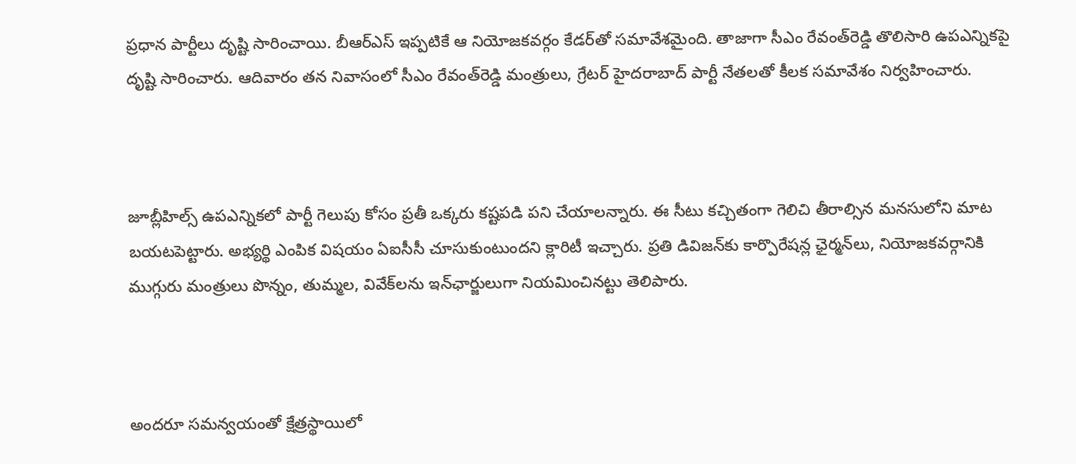ప్రధాన పార్టీలు దృష్టి సారించాయి. బీఆర్ఎస్ ఇప్పటికే ఆ నియోజకవర్గం కేడర్‌తో సమావేశమైంది. తాజాగా సీఎం రేవంత్‌రెడ్డి తొలిసారి ఉపఎన్నికపై దృష్టి సారించారు. ఆదివారం తన నివాసంలో సీఎం రేవంత్‌రెడ్డి మంత్రులు, గ్రేటర్ హైదరాబాద్ పార్టీ నేతలతో కీలక సమావేశం నిర్వహించారు.



జూబ్లీహిల్స్ ఉపఎన్నికలో పార్టీ గెలుపు కోసం ప్రతీ ఒక్కరు కష్టపడి పని చేయాలన్నారు. ఈ సీటు కచ్చితంగా గెలిచి తీరాల్సిన మనసులోని మాట బయటపెట్టారు. అభ్యర్థి ఎంపిక విషయం ఏఐసీసీ చూసుకుంటుందని క్లారిటీ ఇచ్చారు. ప్రతి డివిజన్‌కు కార్పొరేషన్ల ఛైర్మన్‌లు, నియోజకవర్గానికి ముగ్గురు మంత్రులు పొన్నం, తుమ్మల, వివేక్‌లను ఇన్‌ఛార్జులుగా నియమించినట్టు తెలిపారు.



అందరూ సమన్వయంతో క్షేత్రస్థాయిలో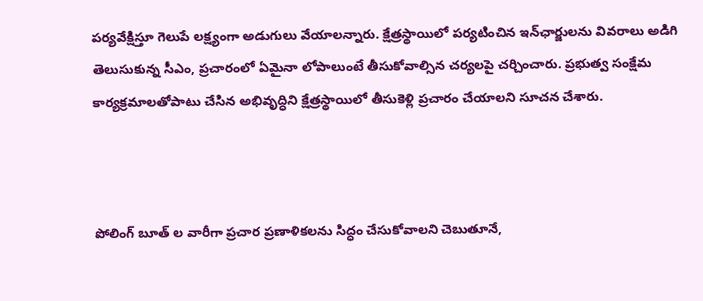పర్యవేక్షిస్తూ గెలుపే లక్ష్యంగా అడుగులు వేయాలన్నారు. క్షేత్రస్థాయిలో పర్యటించిన ఇన్‌ఛార్జులను వివరాలు అడిగి తెలుసుకున్న సీఎం, ప్రచారంలో ఏమైనా లోపాలుంటే తీసుకోవాల్సిన చర్యలపై చర్చించారు. ప్రభుత్వ సంక్షేమ కార్యక్రమాలతోపాటు చేసిన అభివృద్ధిని క్షేత్రస్థాయిలో తీసుకెళ్లి ప్రచారం చేయాలని సూచన చేశారు.



పోలింగ్ బూత్ ల వారీగా ప్రచార ప్రణాళికలను సిద్ధం చేసుకోవాలని చెబుతూనే,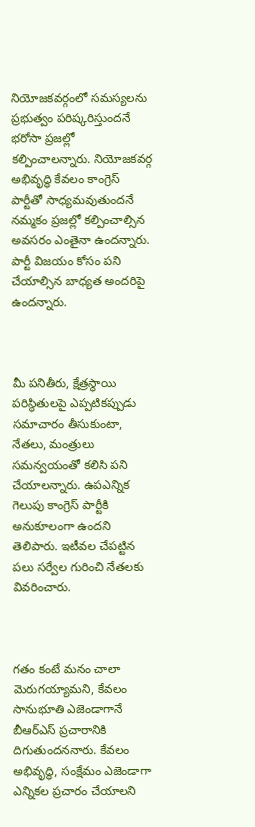నియోజకవర్గంలో సమస్యలను ప్రభుత్వం పరిష్కరిస్తుందనే భరోసా ప్రజల్లో కల్పించాలన్నారు. నియోజకవర్గ అభివృద్ధి కేవలం కాంగ్రెస్ పార్టీతో సాధ్యమవుతుందనే నమ్మకం ప్రజల్లో కల్పించాల్సిన అవసరం ఎంతైనా ఉందన్నారు. పార్టీ విజయం కోసం పని చేయాల్సిన బాధ్యత అందరిపై ఉందన్నారు.



మీ పనితీరు, క్షేత్రస్థాయి పరిస్థితులపై ఎప్పటికప్పుడు సమాచారం తీసుకుంటా, నేతలు, మంత్రులు సమన్వయంతో కలిసి పని చేయాలన్నారు. ఉపఎన్నిక గెలుపు కాంగ్రెస్ పార్టీకి అనుకూలంగా ఉందని తెలిపారు. ఇటీవల చేపట్టిన పలు సర్వేల గురించి నేతలకు వివరించారు.



గతం కంటే మనం చాలా మెరుగయ్యామని, కేవలం సానుభూతి ఎజెండాగానే బీఆర్ఎస్ ప్రచారానికి దిగుతుందననారు. కేవలం అభివృద్ధి, సంక్షేమం ఎజెండాగా ఎన్నికల ప్రచారం చేయాలని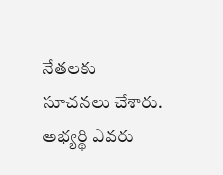నేతలకు సూచనలు చేశారు. అభ్యర్థి ఎవరు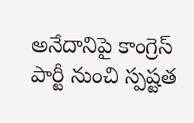అనేదానిపై కాంగ్రెస్ పార్టీ నుంచి స్పష్టత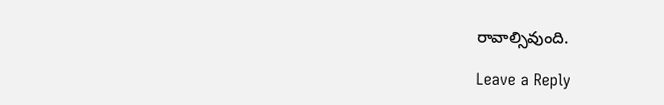రావాల్సివుంది.

Leave a Reply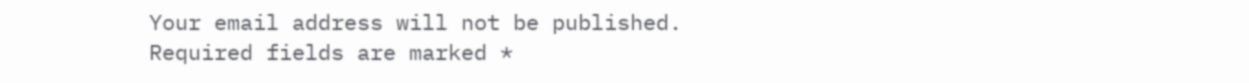Your email address will not be published. Required fields are marked *